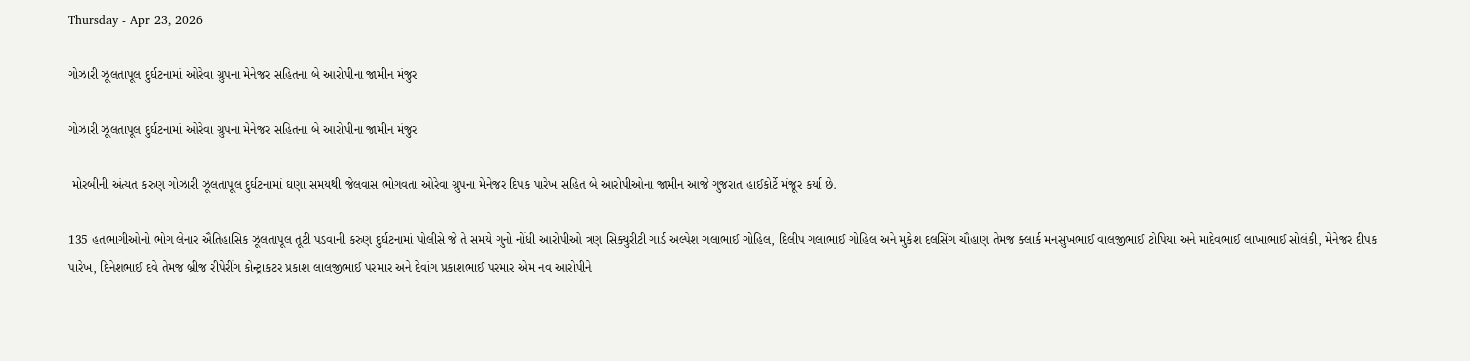Thursday - Apr 23, 2026

ગોઝારી ઝૂલતાપૂલ દુર્ઘટનામાં ઓરેવા ગ્રુપના મેનેજર સહિતના બે આરોપીના જામીન મંજુર

ગોઝારી ઝૂલતાપૂલ દુર્ઘટનામાં ઓરેવા ગ્રુપના મેનેજર સહિતના બે આરોપીના જામીન મંજુર

 મોરબીની અંત્યત કરુણ ગોઝારી ઝૂલતાપૂલ દુર્ઘટનામાં ઘણા સમયથી જેલવાસ ભોગવતા ઓરેવા ગ્રુપના મેનેજર દિપક પારેખ સહિત બે આરોપીઓના જામીન આજે ગુજરાત હાઈકોર્ટે મંજૂર કર્યા છે.

135 હતભાગીઓનો ભોગ લેનાર ઐતિહાસિક ઝૂલતાપૂલ તૂટી પડવાની કરુણ દુર્ઘટનામાં પોલીસે જે તે સમયે ગુનો નોંધી આરોપીઓ ત્રણ સિક્યુરીટી ગાર્ડ અલ્પેશ ગલાભાઈ ગોહિલ, દિલીપ ગલાભાઈ ગોહિલ અને મુકેશ દલસિંગ ચૌહાણ તેમજ ક્લાર્ક મનસુખભાઈ વાલજીભાઈ ટોપિયા અને માદેવભાઈ લાખાભાઈ સોલંકી, મેનેજર દીપક પારેખ, દિનેશભાઈ દવે તેમજ બ્રીજ રીપેરીંગ કોન્ટ્રાકટર પ્રકાશ લાલજીભાઈ પરમાર અને દેવાંગ પ્રકાશભાઈ પરમાર એમ નવ આરોપીને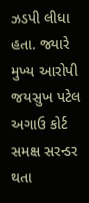ઝડપી લીધા હતા. જ્યારે મુખ્ય આરોપી જયસુખ પટેલ અગાઉ કોર્ટ સમક્ષ સરન્ડર થતા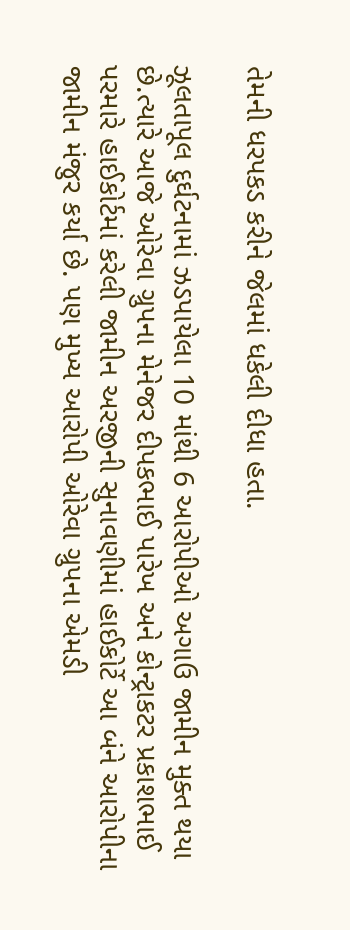તેમની ધરપકડ કરીને જેલમાં ધકેલી દીધા હતા.

ઝૂલતાપૂલ દુર્ઘટનામાં ઝડપાયેલા 10 માંથી 6 આરોપીઓ અગાઉ જામીન મુક્ત થયા છે.ત્યારે આજે ઓરેવા ગ્રુપના મેનેજર દીપકભાઈ પારેખ અને કોન્ટ્રાકટર પ્રકાશભાઈ પરમારે હાઈકોર્ટમાં કરેલી જામીન અરજીની સુનાવણીમાં હાઈકોર્ટે આ બંને આરોપીના જામીન મંજુર કર્યા છે. પણ મુખ્ય આરોપી ઓરેવા ગ્રુપના એમડી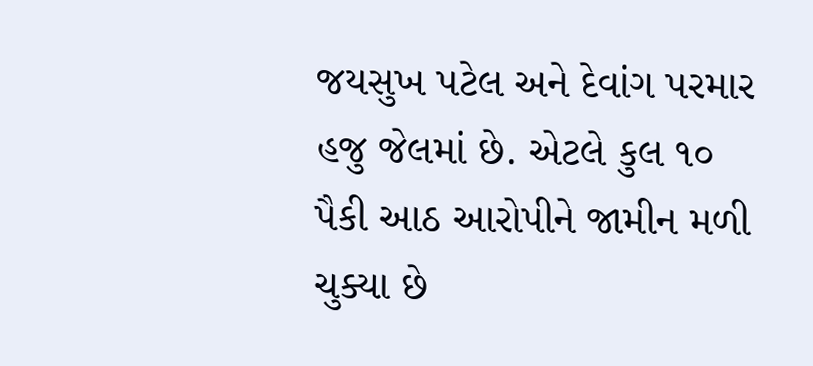જયસુખ પટેલ અને દેવાંગ પરમાર હજુ જેલમાં છે. એટલે કુલ ૧૦ પૈકી આઠ આરોપીને જામીન મળી ચુક્યા છે